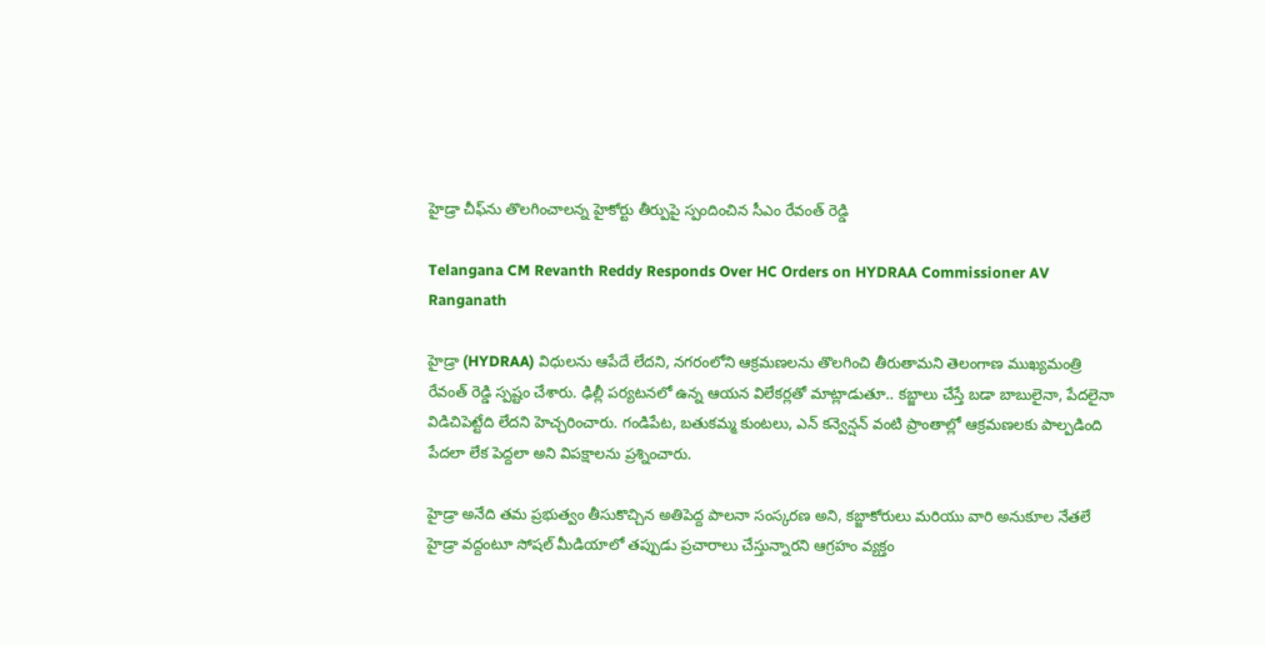హైడ్రా చీఫ్‌ను తొలగించాలన్న హైకోర్టు తీర్పుపై స్పందించిన సీఎం రేవంత్ రెడ్డి

Telangana CM Revanth Reddy Responds Over HC Orders on HYDRAA Commissioner AV Ranganath

హైడ్రా (HYDRAA) విధులను ఆపేదే లేదని, నగరంలోని ఆక్రమణలను తొలగించి తీరుతామని తెలంగాణ ముఖ్యమంత్రి రేవంత్ రెడ్డి స్పష్టం చేశారు. ఢిల్లీ పర్యటనలో ఉన్న ఆయన విలేకర్లతో మాట్లాడుతూ.. కబ్జాలు చేస్తే బడా బాబులైనా, పేదలైనా విడిచిపెట్టేది లేదని హెచ్చరించారు. గండిపేట, బతుకమ్మ కుంటలు, ఎన్ కన్వెన్షన్ వంటి ప్రాంతాల్లో ఆక్రమణలకు పాల్పడింది పేదలా లేక పెద్దలా అని విపక్షాలను ప్రశ్నించారు.

హైడ్రా అనేది తమ ప్రభుత్వం తీసుకొచ్చిన అతిపెద్ద పాలనా సంస్కరణ అని, కబ్జాకోరులు మరియు వారి అనుకూల నేతలే హైడ్రా వద్దంటూ సోషల్ మీడియాలో తప్పుడు ప్రచారాలు చేస్తున్నారని ఆగ్రహం వ్యక్తం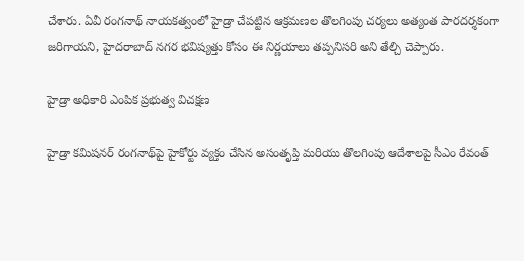చేశారు. ఏవీ రంగనాథ్ నాయకత్వంలో హైడ్రా చేపట్టిన ఆక్రమణల తొలగింపు చర్యలు అత్యంత పారదర్శకంగా జరిగాయని, హైదరాబాద్ నగర భవిష్యత్తు కోసం ఈ నిర్ణయాలు తప్పనిసరి అని తేల్చి చెప్పారు.

హైడ్రా అధికారి ఎంపిక ప్రభుత్వ విచక్షణ

హైడ్రా కమిషనర్ రంగనాథ్‌పై హైకోర్టు వ్యక్తం చేసిన అసంతృప్తి మరియు తొలగింపు ఆదేశాలపై సీఎం రేవంత్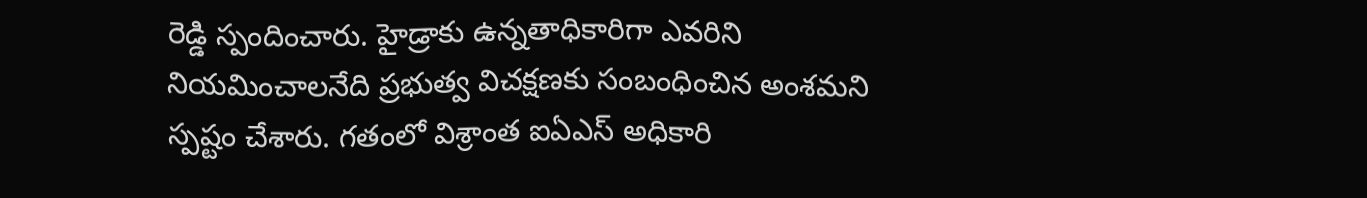రెడ్డి స్పందించారు. హైడ్రాకు ఉన్నతాధికారిగా ఎవరిని నియమించాలనేది ప్రభుత్వ విచక్షణకు సంబంధించిన అంశమని స్పష్టం చేశారు. గతంలో విశ్రాంత ఐఏఎస్ అధికారి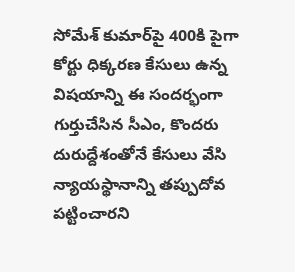సోమేశ్ కుమార్‌పై 400కి పైగా కోర్టు ధిక్కరణ కేసులు ఉన్న విషయాన్ని ఈ సందర్భంగా గుర్తుచేసిన సీఎం, కొందరు దురుద్దేశంతోనే కేసులు వేసి న్యాయస్థానాన్ని తప్పుదోవ పట్టించారని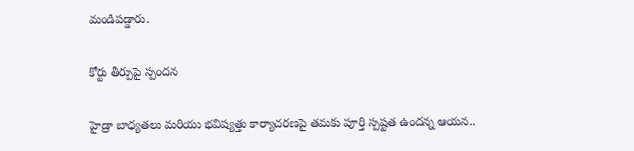మండిపడ్డారు.

కోర్టు తీర్పుపై స్పందన

హైడ్రా బాధ్యతలు మరియు భవిష్యత్తు కార్యాచరణపై తమకు పూర్తి స్పష్టత ఉందన్న ఆయన..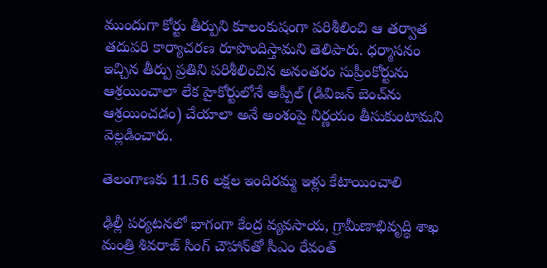ముందుగా కోర్టు తీర్పుని కూలంకుషంగా పరిశీలించి ఆ తర్వాత తదుపరి కార్యాచరణ రూపొందిస్తామని తెలిపారు. ధర్మాసనం ఇచ్చిన తీర్పు ప్రతిని పరిశీలించిన అనంతరం సుప్రీంకోర్టును ఆశ్రయించాలా లేక హైకోర్టులోనే అప్పీల్ (డివిజన్ బెంచ్‌ను ఆశ్రయించడం) చేయాలా అనే అంశంపై నిర్ణయం తీసుకుంటామని వెల్లడించారు.

తెలంగాణకు 11.56 లక్షల ఇందిరమ్మ ఇళ్లు కేటాయించాలి

ఢిల్లీ పర్యటనలో భాగంగా కేంద్ర వ్యవసాయ, గ్రామీణాభివృద్ధి శాఖ మంత్రి శివరాజ్ సింగ్ చౌహాన్‌తో సీఎం రేవంత్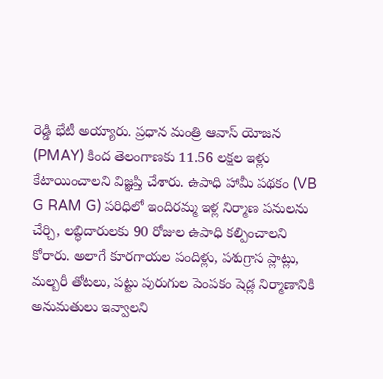రెడ్డి భేటీ అయ్యారు. ప్రధాన మంత్రి ఆవాస్ యోజన (PMAY) కింద తెలంగాణకు 11.56 లక్షల ఇళ్లు కేటాయించాలని విజ్ఞప్తి చేశారు. ఉపాధి హామీ పథకం (VB G RAM G) పరిధిలో ఇందిరమ్మ ఇళ్ల నిర్మాణ పనులను చేర్చి, లబ్ధిదారులకు 90 రోజుల ఉపాధి కల్పించాలని కోరారు. అలాగే కూరగాయల పందిళ్లు, పశుగ్రాస ప్లాట్లు, మల్బరీ తోటలు, పట్టు పురుగుల పెంపకం షెడ్ల నిర్మాణానికి అనుమతులు ఇవ్వాలని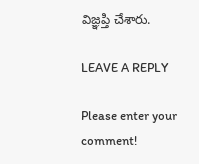విజ్ఞప్తి చేశారు.

LEAVE A REPLY

Please enter your comment!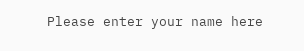Please enter your name here